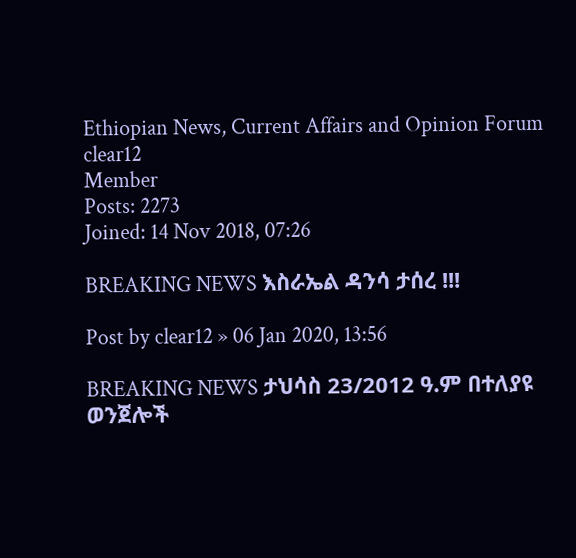Ethiopian News, Current Affairs and Opinion Forum
clear12
Member
Posts: 2273
Joined: 14 Nov 2018, 07:26

BREAKING NEWS እስራኤል ዳንሳ ታሰረ !!!

Post by clear12 » 06 Jan 2020, 13:56

BREAKING NEWS ታህሳስ 23/2012 ዓ.ም በተለያዩ ወንጀሎች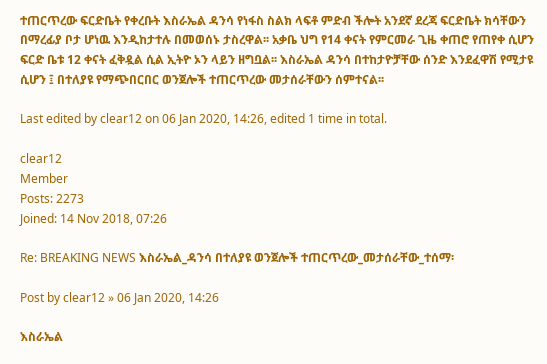ተጠርጥረው ፍርድቤት የቀረቡት እስራኤል ዳንሳ የነፋስ ስልክ ላፍቶ ምድብ ችሎት አንደኛ ደረጃ ፍርድቤት ክሳቸውን በማረፊያ ቦታ ሆነዉ እንዲከታተሉ በመወሰኑ ታስረዋል፡፡ አቃቤ ህግ የ14 ቀናት የምርመራ ጊዜ ቀጠሮ የጠየቀ ሲሆን ፍርድ ቤቱ 12 ቀናት ፈቅዷል ሲል ኢትዮ ኦን ላይን ዘግቧል፡፡ እስራኤል ዳንሳ በተከታዮቻቸው ሰንድ እንደፈዋሽ የሚታዩ ሲሆን ፤ በተለያዩ የማጭበርበር ወንጀሎች ተጠርጥረው መታሰራቸውን ሰምተናል፡፡

Last edited by clear12 on 06 Jan 2020, 14:26, edited 1 time in total.

clear12
Member
Posts: 2273
Joined: 14 Nov 2018, 07:26

Re: BREAKING NEWS እስራኤል_ዳንሳ በተለያዩ ወንጀሎች ተጠርጥረው_መታሰራቸው_ተሰማ፡

Post by clear12 » 06 Jan 2020, 14:26

እስራኤል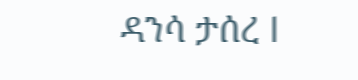ዳንሳ ታሰረ l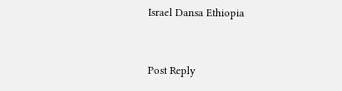Israel Dansa Ethiopia


Post Reply